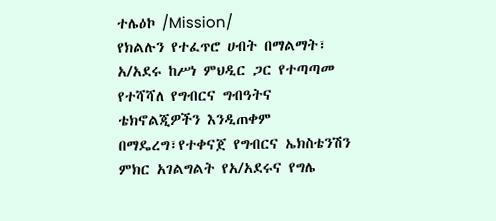ተሌዕኮ /Mission/
የክልሉን የተፈጥሮ ሀብት በማልማት፣ አ/አደሩ ከሥነ ምህዲር ጋር የተጣጣመ የተሻሻለ የግብርና ግብዓትና ቴክኖልጂዎችን እንዲጠቀም በማዴረግ፣የተቀናጀ የግብርና ኤክስቴንሽን ምክር አገልግልት የአ/አደሩና የግሌ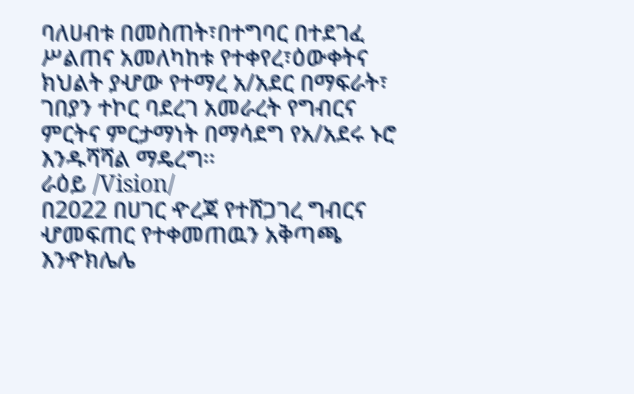ባለሀብቱ በመስጠት፣በተግባር በተደገፈ ሥልጠና አመለካከቱ የተቀየረ፣ዕውቀትና ክህልት ያሇው የተማረ አ/አደር በማፍራት፣ ገበያን ተኮር ባደረገ አመራረት የግብርና ምርትና ምርታማነት በማሳደግ የአ/አደሩ ኑሮ እንዱሻሻል ማዴረግ፡፡
ራዕይ /Vision/
በ2022 በሀገር ዯረጃ የተሸጋገረ ግብርና ሇመፍጠር የተቀመጠዉን አቅጣጫ እንዯክሌሌ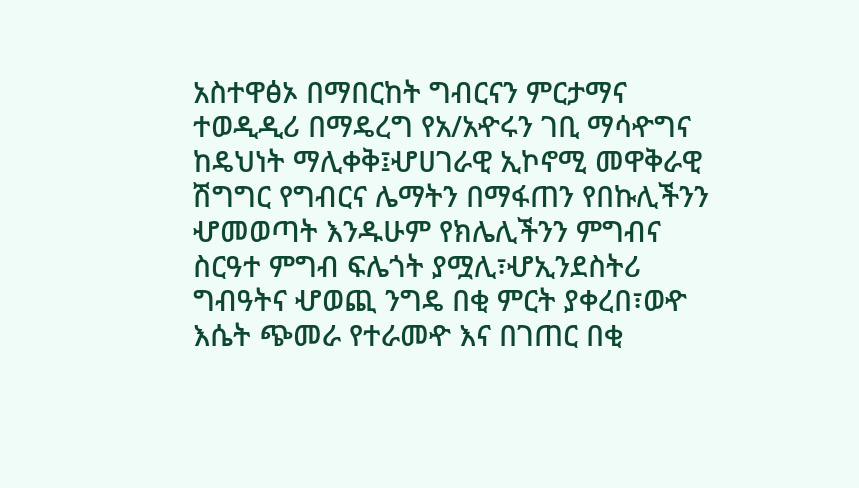አስተዋፅኦ በማበርከት ግብርናን ምርታማና ተወዲዲሪ በማዴረግ የአ/አዯሩን ገቢ ማሳዯግና ከዴህነት ማሊቀቅ፤ሇሀገራዊ ኢኮኖሚ መዋቅራዊ ሽግግር የግብርና ሌማትን በማፋጠን የበኩሊችንን ሇመወጣት እንዱሁም የክሌሊችንን ምግብና ስርዓተ ምግብ ፍሌጎት ያሟሊ፣ሇኢንደስትሪ ግብዓትና ሇወጪ ንግዴ በቂ ምርት ያቀረበ፣ወዯ እሴት ጭመራ የተራመዯ እና በገጠር በቂ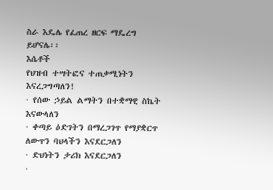ስራ እዴሌ የፈጠረ ዘርፍ ማዴረግ ይሆናሌ፡፡
እሴቶች
የህዝብ ተሣትፎና ተጠቃሚነትን እናረጋግጣለን!
· የሰው ኃይል ልማትን በተቋማዊ ስኬት እናውላለን
· ቀጣይ ዕድገትን በማረጋገጥ የማያቋርጥ ለውጥን ባህላችን እናደርጋለን
· ድህነትን ታሪክ እናደርጋለን
·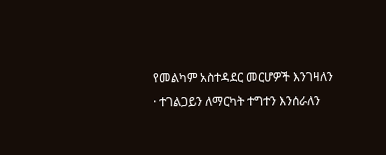የመልካም አስተዳደር መርሆዎች እንገዛለን
· ተገልጋይን ለማርካት ተግተን እንሰራለን